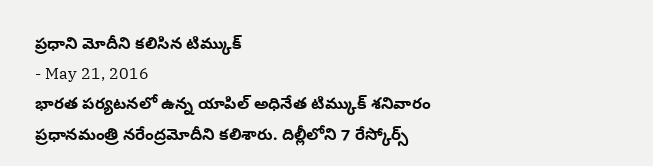ప్రధాని మోదీని కలిసిన టిమ్కుక్
- May 21, 2016
భారత పర్యటనలో ఉన్న యాపిల్ అధినేత టిమ్కుక్ శనివారం ప్రధానమంత్రి నరేంద్రమోదీని కలిశారు. దిల్లీలోని 7 రేస్కోర్స్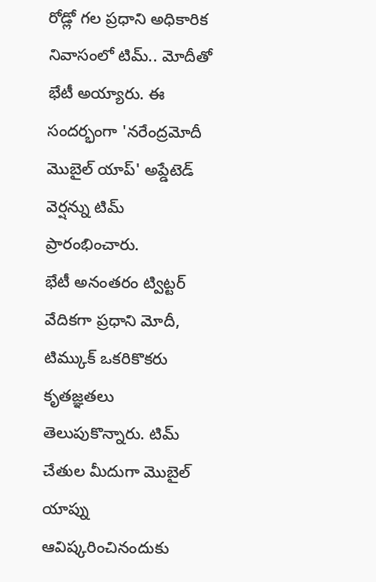రోడ్లో గల ప్రధాని అధికారిక నివాసంలో టిమ్.. మోదీతో భేటీ అయ్యారు. ఈ సందర్భంగా 'నరేంద్రమోదీ మొబైల్ యాప్' అప్డేటెడ్ వెర్షన్ను టిమ్ ప్రారంభించారు.
భేటీ అనంతరం ట్విట్టర్ వేదికగా ప్రధాని మోదీ, టిమ్కుక్ ఒకరికొకరు కృతజ్ఞతలు తెలుపుకొన్నారు. టిమ్ చేతుల మీదుగా మొబైల్ యాప్ను ఆవిష్కరించినందుకు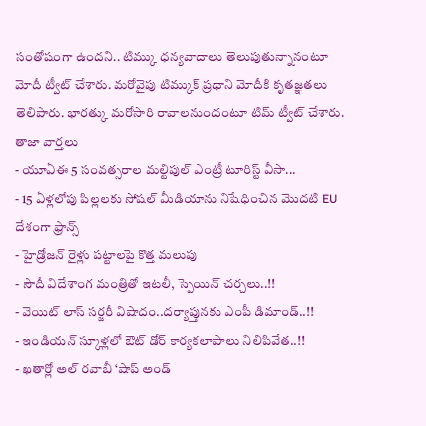సంతోషంగా ఉందని.. టిమ్కు ధన్యవాదాలు తెలుపుతున్నానంటూ మోదీ ట్వీట్ చేశారు. మరోవైపు టిమ్కుక్ ప్రధాని మోదీకి కృతజ్ఞతలు తెలిపారు. భారత్కు మరోసారి రావాలనుందంటూ టిమ్ ట్వీట్ చేశారు.
తాజా వార్తలు
- యూఏఈ 5 సంవత్సరాల మల్టిపుల్ ఎంట్రీ టూరిస్ట్ వీసా...
- 15 ఏళ్లలోపు పిల్లలకు సోషల్ మీడియాను నిషేధించిన మొదటి EU దేశంగా ఫ్రాన్స్
- హైడ్రోజన్ రైళ్లు పట్టాలపై కొత్త మలుపు
- సౌదీ విదేశాంగ మంత్రితో ఇటలీ, స్పెయిన్ చర్చలు..!!
- వెయిట్ లాస్ సర్జరీ విషాదం..దర్యాప్తునకు ఎంపీ డిమాండ్..!!
- ఇండియన్ స్కూళ్లలో ఔట్ డోర్ కార్యకలాపాలు నిలిపివేత..!!
- ఖతార్లో అల్ రవాబీ ‘షాప్ అండ్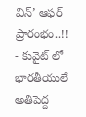విన్’ ఆఫర్ ప్రారంభం..!!
- కువైట్ లో భారతీయులే అతిపెద్ద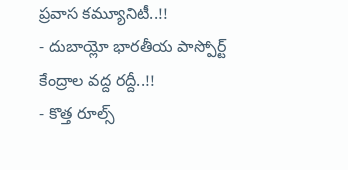ప్రవాస కమ్యూనిటీ..!!
- దుబాయ్లో భారతీయ పాస్పోర్ట్ కేంద్రాల వద్ద రద్దీ..!!
- కొత్త రూల్స్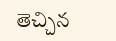తెచ్చిన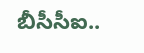బీసీసీఐ..